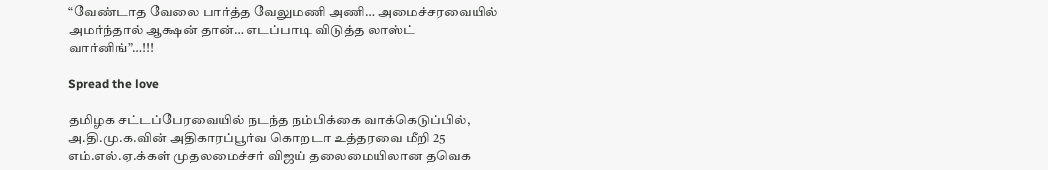“வேண்டாத வேலை பார்த்த வேலுமணி அணி… அமைச்சரவையில் அமர்ந்தால் ஆக்ஷன் தான்… எடப்பாடி விடுத்த லாஸ்ட் வார்னிங்”…!!!

Spread the love

தமிழக சட்டப்பேரவையில் நடந்த நம்பிக்கை வாக்கெடுப்பில், அ.தி.மு.க.வின் அதிகாரப்பூர்வ கொறடா உத்தரவை மீறி 25 எம்.எல்.ஏ.க்கள் முதலமைச்சர் விஜய் தலைமையிலான தவெக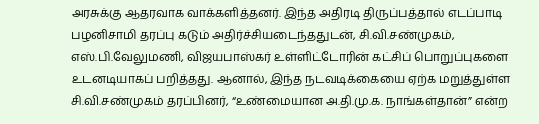அரசுக்கு ஆதரவாக வாக்களித்தனர். இந்த அதிரடி திருப்பத்தால் எடப்பாடி பழனிசாமி தரப்பு கடும் அதிர்ச்சியடைந்ததுடன், சி.வி.சண்முகம், எஸ்.பி.வேலுமணி, விஜயபாஸ்கர் உள்ளிட்டோரின் கட்சிப் பொறுப்புகளை உடனடியாகப் பறித்தது. ஆனால், இந்த நடவடிக்கையை ஏற்க மறுத்துள்ள சி.வி.சண்முகம் தரப்பினர், “உண்மையான அ.தி.மு.க. நாங்கள்தான்” என்ற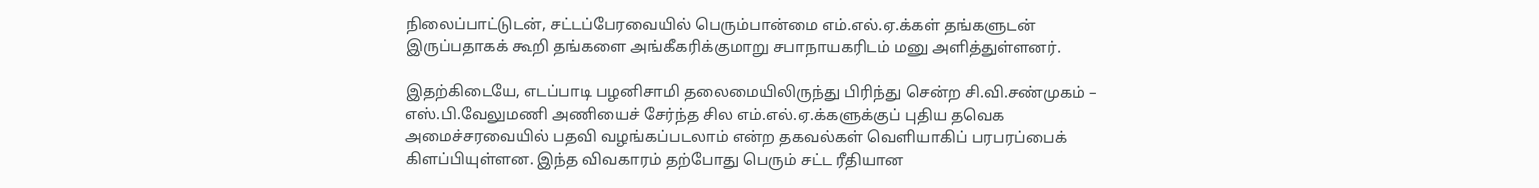நிலைப்பாட்டுடன், சட்டப்பேரவையில் பெரும்பான்மை எம்.எல்.ஏ.க்கள் தங்களுடன் இருப்பதாகக் கூறி தங்களை அங்கீகரிக்குமாறு சபாநாயகரிடம் மனு அளித்துள்ளனர்.

இதற்கிடையே, எடப்பாடி பழனிசாமி தலைமையிலிருந்து பிரிந்து சென்ற சி.வி.சண்முகம் – எஸ்.பி.வேலுமணி அணியைச் சேர்ந்த சில எம்.எல்.ஏ.க்களுக்குப் புதிய தவெக அமைச்சரவையில் பதவி வழங்கப்படலாம் என்ற தகவல்கள் வெளியாகிப் பரபரப்பைக் கிளப்பியுள்ளன. இந்த விவகாரம் தற்போது பெரும் சட்ட ரீதியான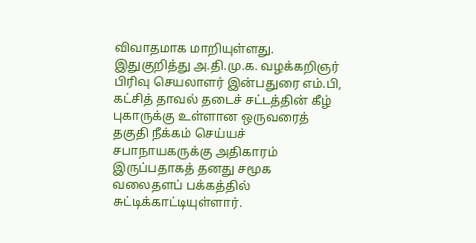விவாதமாக மாறியுள்ளது. இதுகுறித்து அ.தி.மு.க. வழக்கறிஞர் பிரிவு செயலாளர் இன்பதுரை எம்.பி, கட்சித் தாவல் தடைச் சட்டத்தின் கீழ் புகாருக்கு உள்ளான ஒருவரைத் தகுதி நீக்கம் செய்யச் சபாநாயகருக்கு அதிகாரம் இருப்பதாகத் தனது சமூக வலைதளப் பக்கத்தில் சுட்டிக்காட்டியுள்ளார்.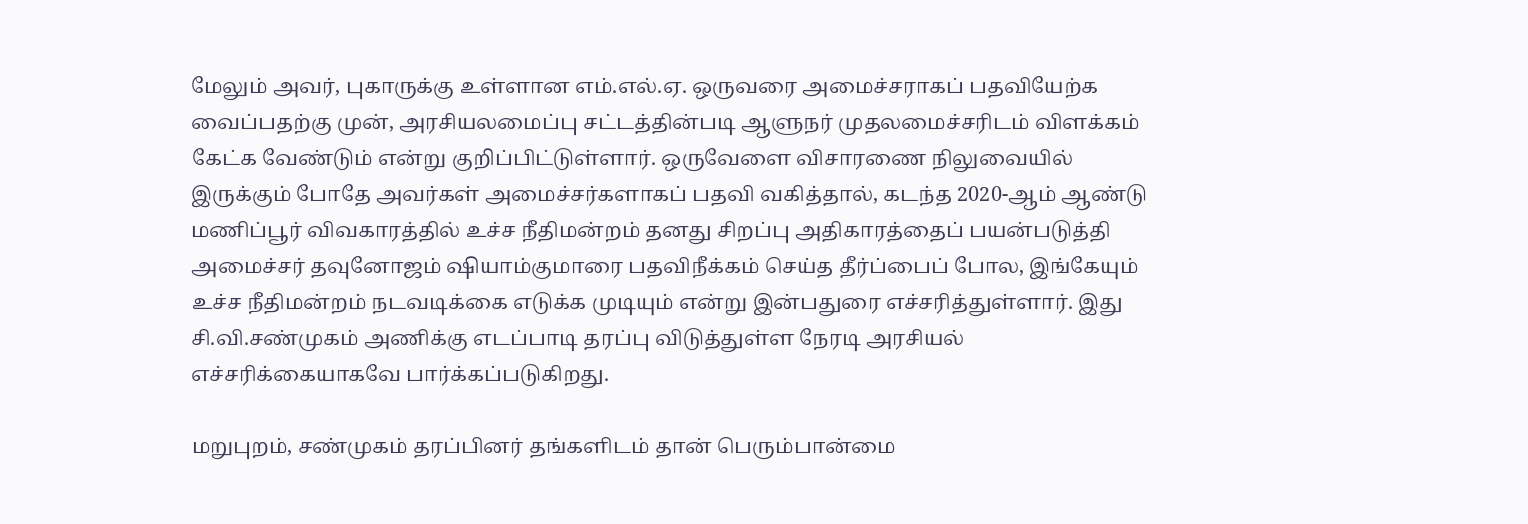மேலும் அவர், புகாருக்கு உள்ளான எம்.எல்.ஏ. ஒருவரை அமைச்சராகப் பதவியேற்க வைப்பதற்கு முன், அரசியலமைப்பு சட்டத்தின்படி ஆளுநர் முதலமைச்சரிடம் விளக்கம் கேட்க வேண்டும் என்று குறிப்பிட்டுள்ளார். ஒருவேளை விசாரணை நிலுவையில் இருக்கும் போதே அவர்கள் அமைச்சர்களாகப் பதவி வகித்தால், கடந்த 2020-ஆம் ஆண்டு மணிப்பூர் விவகாரத்தில் உச்ச நீதிமன்றம் தனது சிறப்பு அதிகாரத்தைப் பயன்படுத்தி அமைச்சர் தவுனோஜம் ஷியாம்குமாரை பதவிநீக்கம் செய்த தீர்ப்பைப் போல, இங்கேயும் உச்ச நீதிமன்றம் நடவடிக்கை எடுக்க முடியும் என்று இன்பதுரை எச்சரித்துள்ளார். இது சி.வி.சண்முகம் அணிக்கு எடப்பாடி தரப்பு விடுத்துள்ள நேரடி அரசியல் எச்சரிக்கையாகவே பார்க்கப்படுகிறது.

மறுபுறம், சண்முகம் தரப்பினர் தங்களிடம் தான் பெரும்பான்மை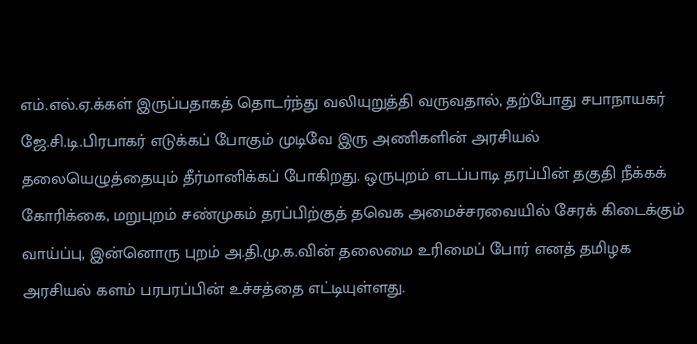எம்.எல்.ஏ.க்கள் இருப்பதாகத் தொடர்ந்து வலியுறுத்தி வருவதால், தற்போது சபாநாயகர் ஜே.சி.டி.பிரபாகர் எடுக்கப் போகும் முடிவே இரு அணிகளின் அரசியல் தலையெழுத்தையும் தீர்மானிக்கப் போகிறது. ஒருபுறம் எடப்பாடி தரப்பின் தகுதி நீக்கக் கோரிக்கை, மறுபுறம் சண்முகம் தரப்பிற்குத் தவெக அமைச்சரவையில் சேரக் கிடைக்கும் வாய்ப்பு, இன்னொரு புறம் அ.தி.மு.க.வின் தலைமை உரிமைப் போர் எனத் தமிழக அரசியல் களம் பரபரப்பின் உச்சத்தை எட்டியுள்ளது.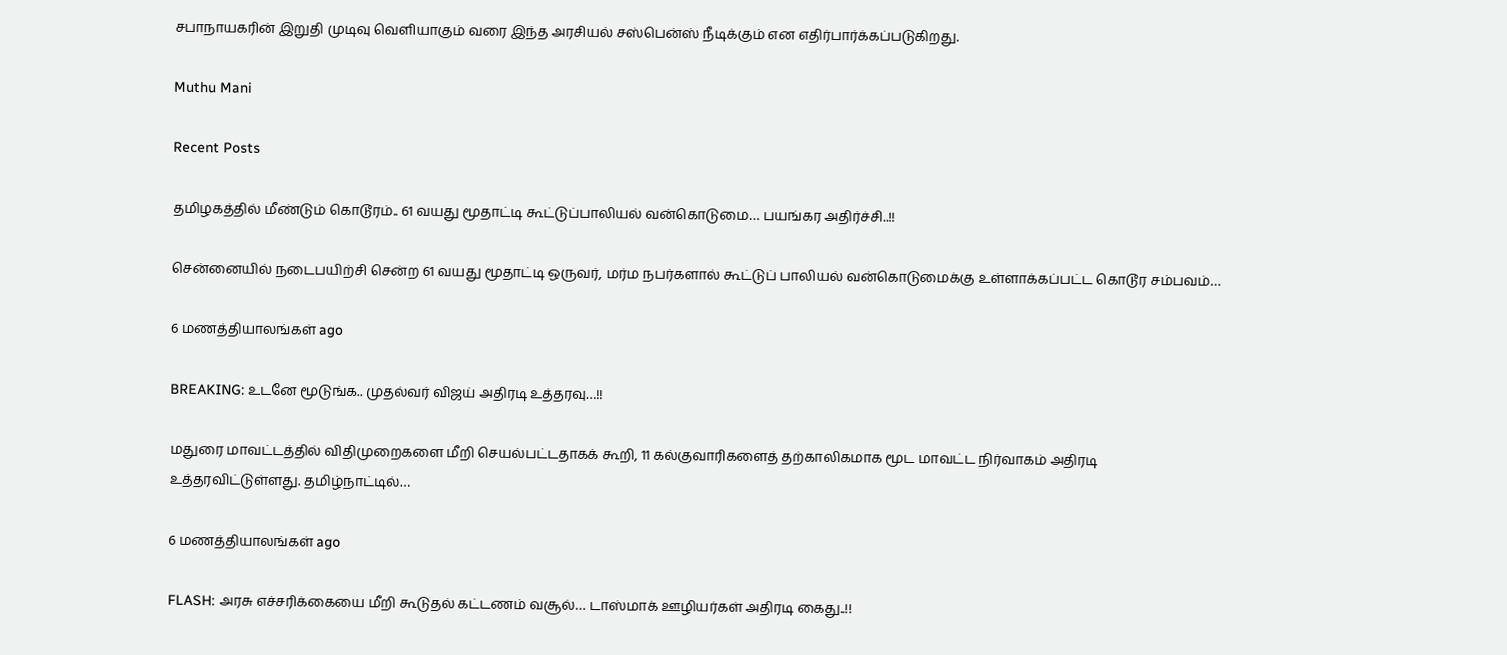சபாநாயகரின் இறுதி முடிவு வெளியாகும் வரை இந்த அரசியல் சஸ்பென்ஸ் நீடிக்கும் என எதிர்பார்க்கப்படுகிறது.

Muthu Mani

Recent Posts

தமிழகத்தில் மீண்டும் கொடூரம்.. 61 வயது மூதாட்டி கூட்டுப்பாலியல் வன்கொடுமை… பயங்கர அதிர்ச்சி..!!

சென்னையில் நடைபயிற்சி சென்ற 61 வயது மூதாட்டி ஒருவர், மர்ம நபர்களால் கூட்டுப் பாலியல் வன்கொடுமைக்கு உள்ளாக்கப்பட்ட கொடூர சம்பவம்…

6 மணத்தியாலங்கள் ago

BREAKING: உடனே மூடுங்க.. முதல்வர் விஜய் அதிரடி உத்தரவு…!!

மதுரை மாவட்டத்தில் விதிமுறைகளை மீறி செயல்பட்டதாகக் கூறி, 11 கல்குவாரிகளைத் தற்காலிகமாக மூட மாவட்ட நிர்வாகம் அதிரடி உத்தரவிட்டுள்ளது. தமிழ்நாட்டில்…

6 மணத்தியாலங்கள் ago

FLASH: அரசு எச்சரிக்கையை மீறி கூடுதல் கட்டணம் வசூல்… டாஸ்மாக் ஊழியர்கள் அதிரடி கைது..!!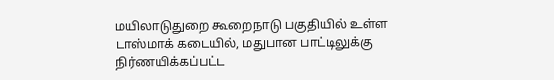மயிலாடுதுறை கூறைநாடு பகுதியில் உள்ள டாஸ்மாக் கடையில், மதுபான பாட்டிலுக்கு நிர்ணயிக்கப்பட்ட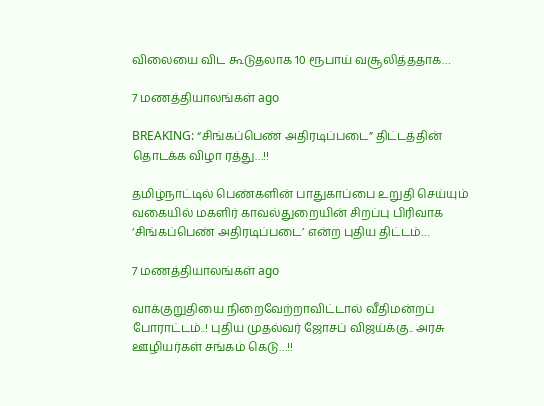விலையை விட கூடுதலாக 10 ரூபாய் வசூலித்ததாக…

7 மணத்தியாலங்கள் ago

BREAKING: “சிங்கப்பெண் அதிரடிப்படை” திட்டத்தின் தொடக்க விழா ரத்து…!!

தமிழ்நாட்டில் பெண்களின் பாதுகாப்பை உறுதி செய்யும் வகையில் மகளிர் காவல்துறையின் சிறப்பு பிரிவாக ‘சிங்கப்பெண் அதிரடிப்படை’ என்ற புதிய திட்டம்…

7 மணத்தியாலங்கள் ago

வாக்குறுதியை நிறைவேற்றாவிட்டால் வீதிமன்றப் போராட்டம்..! புதிய முதல்வர் ஜோசப் விஜய்க்கு.. அரசு ஊழியர்கள் சங்கம் கெடு…!!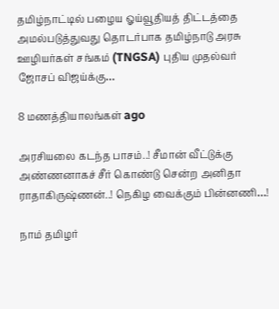தமிழ்நாட்டில் பழைய ஓய்வூதியத் திட்டத்தை அமல்படுத்துவது தொடர்பாக தமிழ்நாடு அரசு ஊழியர்கள் சங்கம் (TNGSA) புதிய முதல்வர் ஜோசப் விஜய்க்கு…

8 மணத்தியாலங்கள் ago

அரசியலை கடந்த பாசம்..! சீமான் வீட்டுக்கு அண்ணனாகச் சீர் கொண்டு சென்ற அனிதா ராதாகிருஷ்ணன்..! நெகிழ வைக்கும் பின்னணி…!

நாம் தமிழர்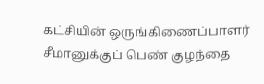கட்சியின் ஒருங்கிணைப்பாளர் சீமானுக்குப் பெண் குழந்தை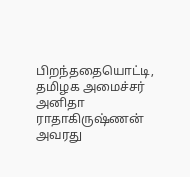பிறந்ததையொட்டி, தமிழக அமைச்சர் அனிதா ராதாகிருஷ்ணன் அவரது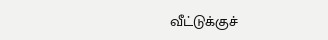வீட்டுக்குச்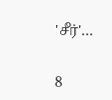'சீர்'…

8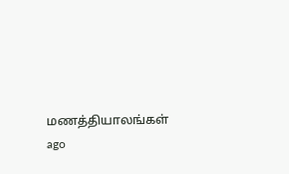மணத்தியாலங்கள் ago